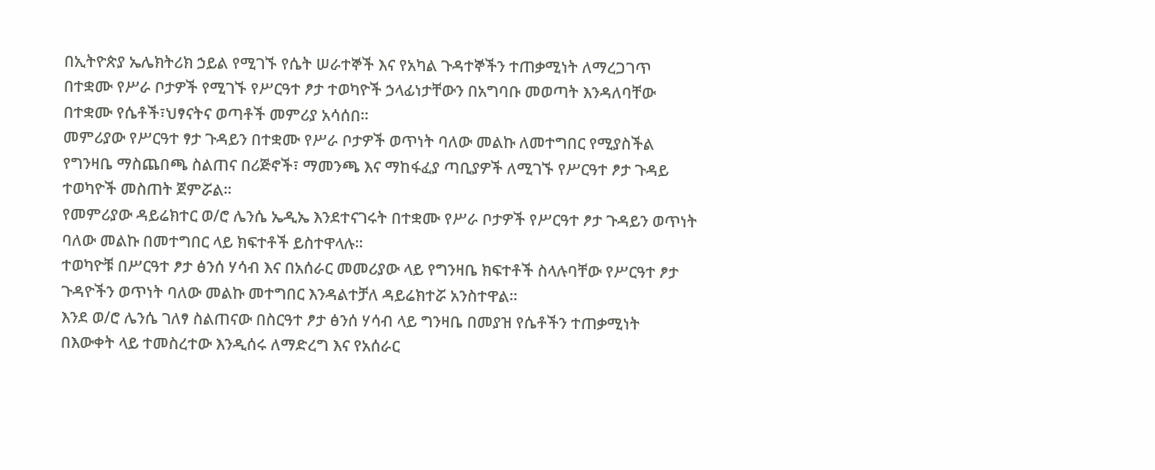በኢትዮጵያ ኤሌክትሪክ ኃይል የሚገኙ የሴት ሠራተኞች እና የአካል ጉዳተኞችን ተጠቃሚነት ለማረጋገጥ በተቋሙ የሥራ ቦታዎች የሚገኙ የሥርዓተ ፆታ ተወካዮች ኃላፊነታቸውን በአግባቡ መወጣት እንዳለባቸው በተቋሙ የሴቶች፣ህፃናትና ወጣቶች መምሪያ አሳሰበ።
መምሪያው የሥርዓተ ፃታ ጉዳይን በተቋሙ የሥራ ቦታዎች ወጥነት ባለው መልኩ ለመተግበር የሚያስችል የግንዛቤ ማስጨበጫ ስልጠና በሪጅኖች፣ ማመንጫ እና ማከፋፈያ ጣቢያዎች ለሚገኙ የሥርዓተ ፆታ ጉዳይ ተወካዮች መስጠት ጀምሯል።
የመምሪያው ዳይሬክተር ወ/ሮ ሌንሴ ኤዲኤ እንደተናገሩት በተቋሙ የሥራ ቦታዎች የሥርዓተ ፆታ ጉዳይን ወጥነት ባለው መልኩ በመተግበር ላይ ክፍተቶች ይስተዋላሉ።
ተወካዮቹ በሥርዓተ ፆታ ፅንሰ ሃሳብ እና በአሰራር መመሪያው ላይ የግንዛቤ ክፍተቶች ስላሉባቸው የሥርዓተ ፆታ ጉዳዮችን ወጥነት ባለው መልኩ መተግበር እንዳልተቻለ ዳይሬክተሯ አንስተዋል።
እንደ ወ/ሮ ሌንሴ ገለፃ ስልጠናው በስርዓተ ፆታ ፅንሰ ሃሳብ ላይ ግንዛቤ በመያዝ የሴቶችን ተጠቃሚነት በእውቀት ላይ ተመስረተው እንዲሰሩ ለማድረግ እና የአሰራር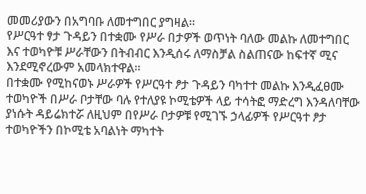መመሪያውን በአግባቡ ለመተግበር ያግዛል።
የሥርዓተ ፃታ ጉዳይን በተቋሙ የሥራ በታዎች ወጥነት ባለው መልኩ ለመተግበር እና ተወካዮቹ ሥራቸውን በትብብር እንዲሰሩ ለማስቻል ስልጠናው ከፍተኛ ሚና እንደሚኖረውም አመላክተዋል።
በተቋሙ የሚከናወኑ ሥራዎች የሥርዓተ ፆታ ጉዳይን ባካተተ መልኩ እንዲፈፀሙ ተወካዮች በሥራ ቦታቸው ባሉ የተለያዩ ኮሚቴዎች ላይ ተሳትፎ ማድረግ እንዳለባቸው ያነሱት ዳይሬክተሯ ለዚህም በየሥራ ቦታዎቹ የሚገኙ ኃላፊዎች የሥርዓተ ፆታ ተወካዮችን በኮሚቴ አባልነት ማካተት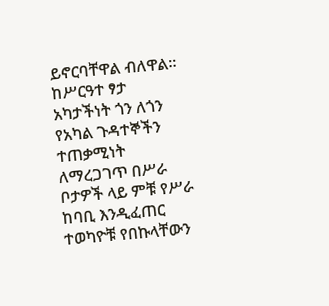ይኖርባቸዋል ብለዋል።
ከሥርዓተ ፃታ አካታችነት ጎን ለጎን የአካል ጉዳተኞችን ተጠቃሚነት ለማረጋገጥ በሥራ ቦታዎች ላይ ምቹ የሥራ ከባቢ እንዲፈጠር ተወካዮቹ የበኩላቸውን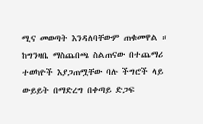ሚና መወጣት እንዳለባቸውም ጠቁመዋል ።
ከግንዛቤ ማስጨበጫ ስልጠናው በተጨማሪ ተወካዮች እያጋጠሟቸው ባሉ ችግሮች ላይ ውይይት በማድረግ በቀጣይ ድጋፍ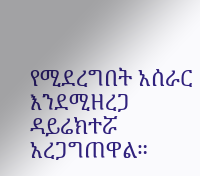የሚደረግበት አሰራር እንደሚዘረጋ ዳይሬክተሯ አረጋግጠዋል።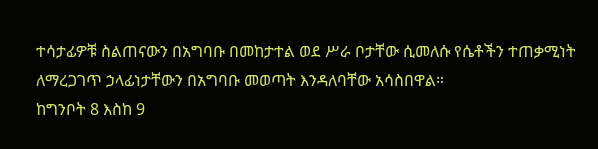ተሳታፊዎቹ ስልጠናውን በአግባቡ በመከታተል ወደ ሥራ ቦታቸው ሲመለሱ የሴቶችን ተጠቃሚነት ለማረጋገጥ ኃላፊነታቸውን በአግባቡ መወጣት እንዳለባቸው አሳስበዋል።
ከግንቦት 8 እስከ 9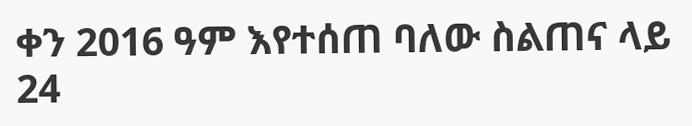ቀን 2016 ዓም እየተሰጠ ባለው ስልጠና ላይ 24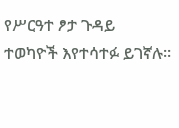የሥርዓተ ፆታ ጉዳይ ተወካዮች እየተሳተፉ ይገኛሉ።